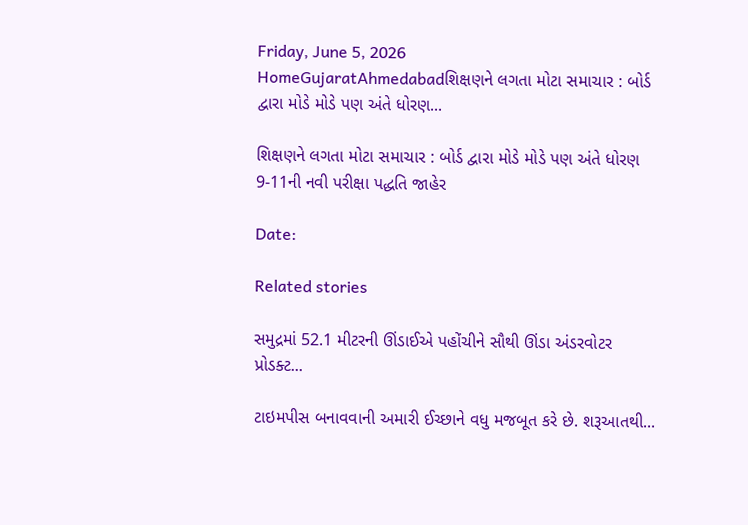Friday, June 5, 2026
HomeGujaratAhmedabadશિક્ષણને લગતા મોટા સમાચાર : બોર્ડ દ્વારા મોડે મોડે પણ અંતે ધોરણ...

શિક્ષણને લગતા મોટા સમાચાર : બોર્ડ દ્વારા મોડે મોડે પણ અંતે ધોરણ 9-11ની નવી પરીક્ષા પદ્ધતિ જાહેર

Date:

Related stories

સમુદ્રમાં 52.1 મીટરની ઊંડાઈએ પહોંચીને સૌથી ઊંડા અંડરવોટર પ્રોડક્ટ...

ટાઇમપીસ બનાવવાની અમારી ઈચ્છાને વધુ મજબૂત કરે છે. શરૂઆતથી...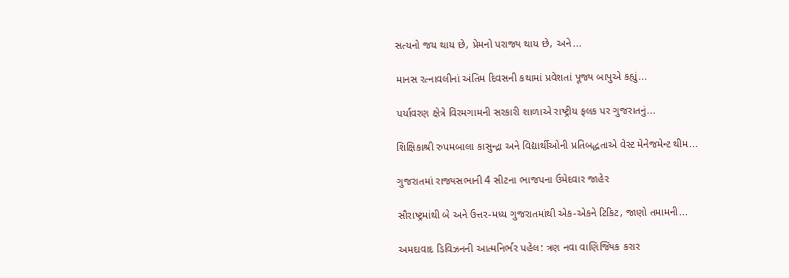સત્યનો જય થાય છે, પ્રેમનો પરાજ્ય થાય છે, અને...

માનસ રત્નાવલીનાં અંતિમ દિવસની કથામાં પ્રવેશતાં પૂજ્ય બાપુએ કહ્યું...

પર્યાવરણ ક્ષેત્રે વિરમગામની સરકારી શાળાએ રાષ્ટ્રીય ફલક પર ગુજરાતનું...

શિક્ષિકાશ્રી રુપમબાલા કાસુન્દ્રા અને વિદ્યાર્થીઓની પ્રતિબદ્ધતાએ વેસ્ટ મેનેજમેન્ટ થીમ...

ગુજરાતમાં રાજ્યસભાની 4 સીટના ભાજપના ઉમેદવાર જાહેર

સૌરાષ્ટ્રમાંથી બે અને ઉત્તર-મધ્ય ગુજરાતમાંથી એક-એકને ટિકિટ, જાણો તમામની...

અમદાવાદ ડિવિઝનની આત્મનિર્ભર પહેલ: ત્રણ નવા વાણિજ્યિક કરાર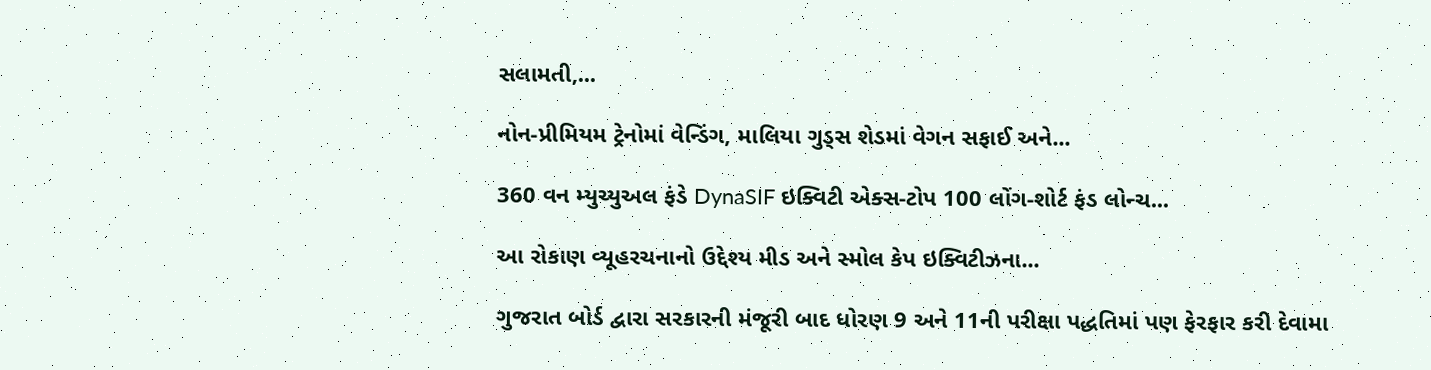સલામતી,...

નોન-પ્રીમિયમ ટ્રેનોમાં વેન્ડિંગ, માલિયા ગુડ્સ શેડમાં વેગન સફાઈ અને...

360 વન મ્યુચ્યુઅલ ફંડે DynaSIF ઇક્વિટી એક્સ-ટોપ 100 લોંગ-શોર્ટ ફંડ લોન્ચ...

આ રોકાણ વ્યૂહરચનાનો ઉદ્દેશ્ય મીડ અને સ્મોલ કેપ ઇક્વિટીઝના...

ગુજરાત બોર્ડ દ્વારા સરકારની મંજૂરી બાદ ધોરણ 9 અને 11ની પરીક્ષા પદ્ધતિમાં પણ ફેરફાર કરી દેવામા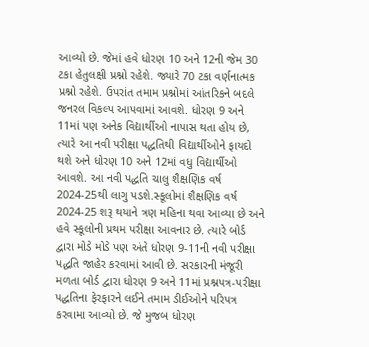આવ્યો છે. જેમાં હવે ધોરણ 10 અને 12ની જેમ 30 ટકા હેતુલક્ષી પ્રશ્નો રહેશે. જ્યારે 70 ટકા વર્ણનાત્મક પ્રશ્નો રહેશે. ઉપરાંત તમામ પ્રશ્નોમાં આંતરિકને બદલે જનરલ વિકલ્પ આપવામાં આવશે. ધોરણ 9 અને 11માં પણ અનેક વિદ્યાર્થીઓ નાપાસ થતા હોય છે, ત્યારે આ નવી પરીક્ષા પદ્ધતિથી વિદ્યાર્થીઓને ફાયદો થશે અને ધોરણ 10 અને 12માં વધુ વિદ્યાર્થીઓ આવશે. આ નવી પદ્ધતિ ચાલુ શૈક્ષણિક વર્ષ 2024-25થી લાગુ પડશે.સ્કૂલોમાં શૈક્ષણિક વર્ષ 2024-25 શરૂ થયાને ત્રણ મહિના થવા આવ્યા છે અને હવે સ્કૂલોની પ્રથમ પરીક્ષા આવનાર છે. ત્યારે બોર્ડ દ્વારા મોડે મોડે પણ અંતે ધોરણ 9-11ની નવી પરીક્ષા પદ્ધતિ જાહેર કરવામાં આવી છે. સરકારની મંજૂરી મળતા બોર્ડ દ્વારા ધોરણ 9 અને 11માં પ્રશ્નપત્ર-પરીક્ષા પદ્ધતિના ફેરફારને લઈને તમામ ડીઈઓને પરિપત્ર કરવામા આવ્યો છે. જે મુજબ ધોરણ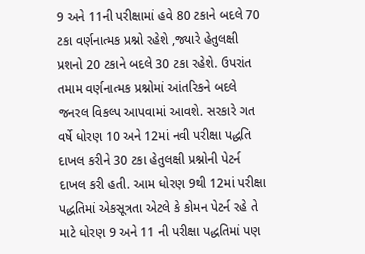9 અને 11ની પરીક્ષામાં હવે 80 ટકાને બદલે 70 ટકા વર્ણનાત્મક પ્રશ્નો રહેશે ,જ્યારે હેતુલક્ષી પ્રશનો 20 ટકાને બદલે 30 ટકા રહેશે. ઉપરાંત તમામ વર્ણનાત્મક પ્રશ્નોમાં આંતરિકને બદલે જનરલ વિકલ્પ આપવામાં આવશે. સરકારે ગત વર્ષે ધોરણ 10 અને 12માં નવી પરીક્ષા પદ્ધતિ દાખલ કરીને 30 ટકા હેતુલક્ષી પ્રશ્નોની પેટર્ન દાખલ કરી હતી. આમ ધોરણ 9થી 12માં પરીક્ષા પદ્ધતિમાં એકસૂત્રતા એટલે કે કોમન પેટર્ન રહે તે માટે ધોરણ 9 અને 11 ની પરીક્ષા પદ્ધતિમાં પણ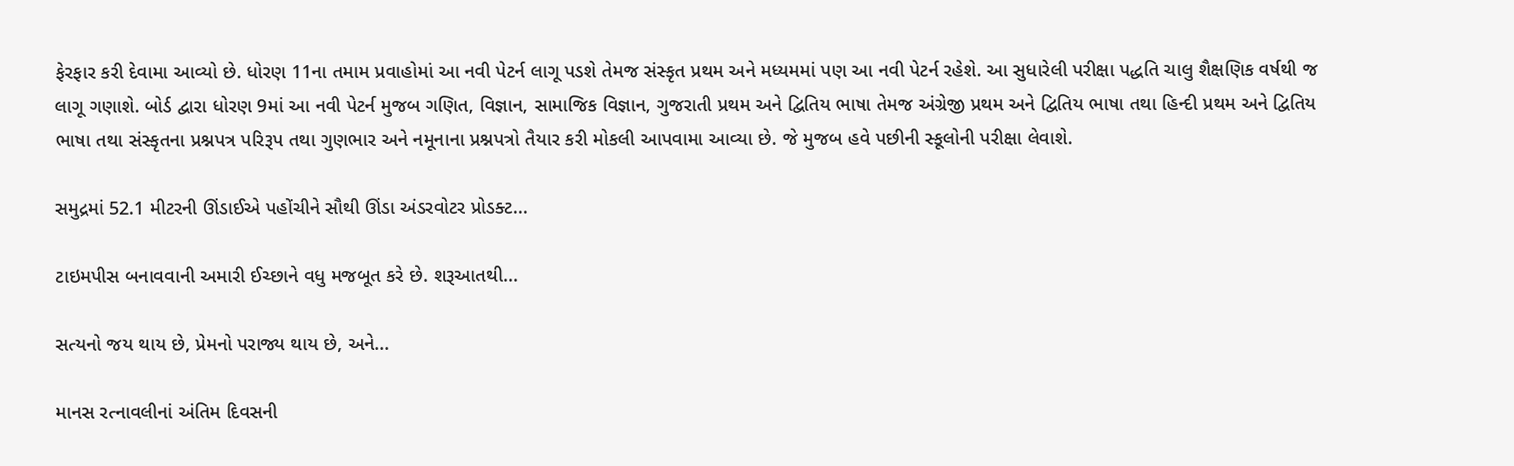ફેરફાર કરી દેવામા આવ્યો છે. ધોરણ 11ના તમામ પ્રવાહોમાં આ નવી પેટર્ન લાગૂ પડશે તેમજ સંસ્કૃત પ્રથમ અને મધ્યમમાં પણ આ નવી પેટર્ન રહેશે. આ સુધારેલી પરીક્ષા પદ્ધતિ ચાલુ શૈક્ષણિક વર્ષથી જ લાગૂ ગણાશે. બોર્ડ દ્વારા ધોરણ 9માં આ નવી પેટર્ન મુજબ ગણિત, વિજ્ઞાન, સામાજિક વિજ્ઞાન, ગુજરાતી પ્રથમ અને દ્વિતિય ભાષા તેમજ અંગ્રેજી પ્રથમ અને દ્વિતિય ભાષા તથા હિન્દી પ્રથમ અને દ્વિતિય ભાષા તથા સંસ્કૃતના પ્રશ્નપત્ર પરિરૂપ તથા ગુણભાર અને નમૂનાના પ્રશ્નપત્રો તૈયાર કરી મોકલી આપવામા આવ્યા છે. જે મુજબ હવે પછીની સ્કૂલોની પરીક્ષા લેવાશે.

સમુદ્રમાં 52.1 મીટરની ઊંડાઈએ પહોંચીને સૌથી ઊંડા અંડરવોટર પ્રોડક્ટ...

ટાઇમપીસ બનાવવાની અમારી ઈચ્છાને વધુ મજબૂત કરે છે. શરૂઆતથી...

સત્યનો જય થાય છે, પ્રેમનો પરાજ્ય થાય છે, અને...

માનસ રત્નાવલીનાં અંતિમ દિવસની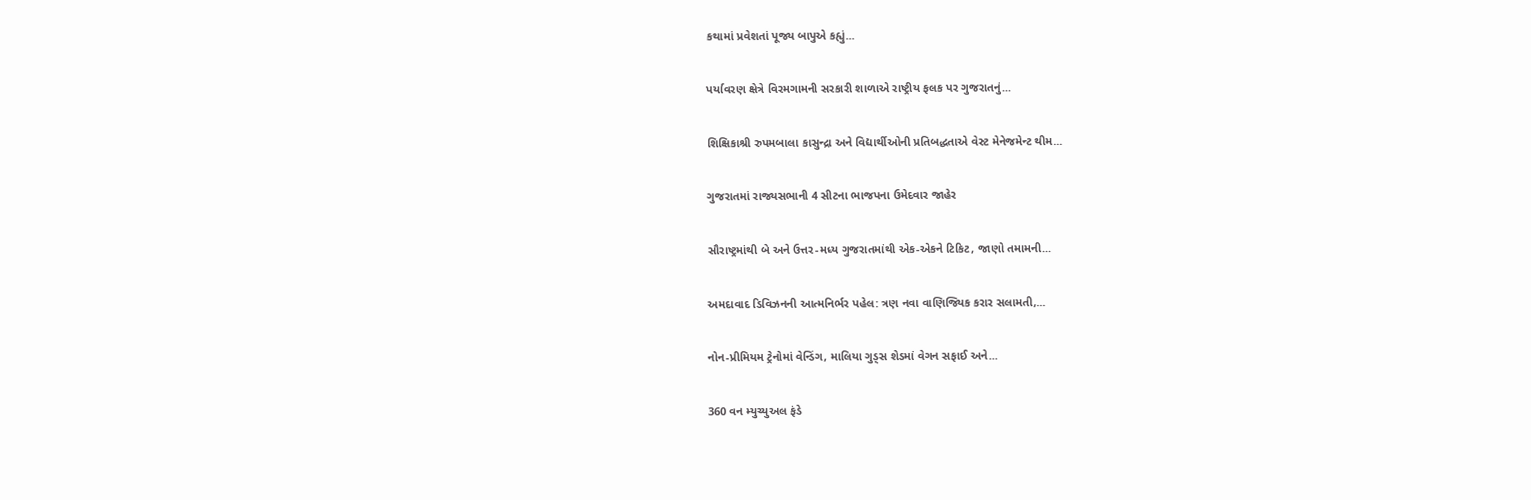કથામાં પ્રવેશતાં પૂજ્ય બાપુએ કહ્યું...

પર્યાવરણ ક્ષેત્રે વિરમગામની સરકારી શાળાએ રાષ્ટ્રીય ફલક પર ગુજરાતનું...

શિક્ષિકાશ્રી રુપમબાલા કાસુન્દ્રા અને વિદ્યાર્થીઓની પ્રતિબદ્ધતાએ વેસ્ટ મેનેજમેન્ટ થીમ...

ગુજરાતમાં રાજ્યસભાની 4 સીટના ભાજપના ઉમેદવાર જાહેર

સૌરાષ્ટ્રમાંથી બે અને ઉત્તર-મધ્ય ગુજરાતમાંથી એક-એકને ટિકિટ, જાણો તમામની...

અમદાવાદ ડિવિઝનની આત્મનિર્ભર પહેલ: ત્રણ નવા વાણિજ્યિક કરાર સલામતી,...

નોન-પ્રીમિયમ ટ્રેનોમાં વેન્ડિંગ, માલિયા ગુડ્સ શેડમાં વેગન સફાઈ અને...

360 વન મ્યુચ્યુઅલ ફંડે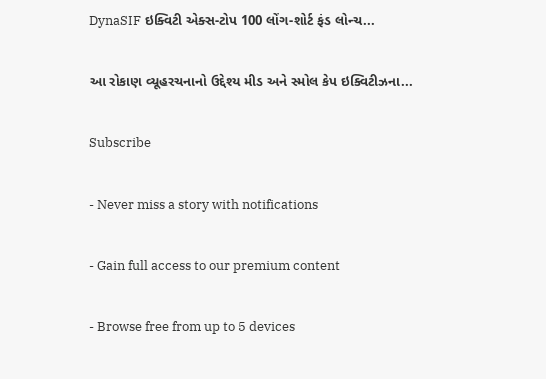DynaSIF ઇક્વિટી એક્સ-ટોપ 100 લોંગ-શોર્ટ ફંડ લોન્ચ...

આ રોકાણ વ્યૂહરચનાનો ઉદ્દેશ્ય મીડ અને સ્મોલ કેપ ઇક્વિટીઝના...

Subscribe

- Never miss a story with notifications

- Gain full access to our premium content

- Browse free from up to 5 devices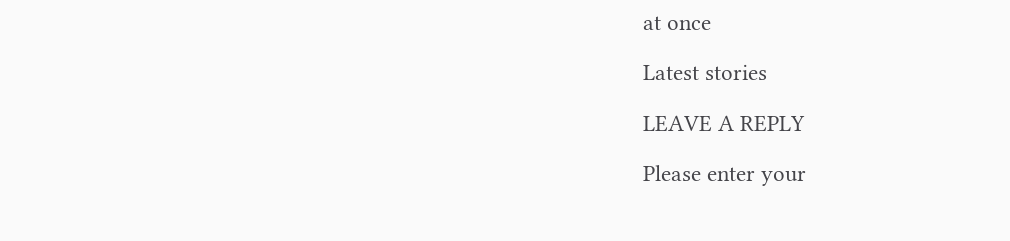at once

Latest stories

LEAVE A REPLY

Please enter your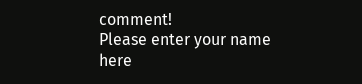comment!
Please enter your name here